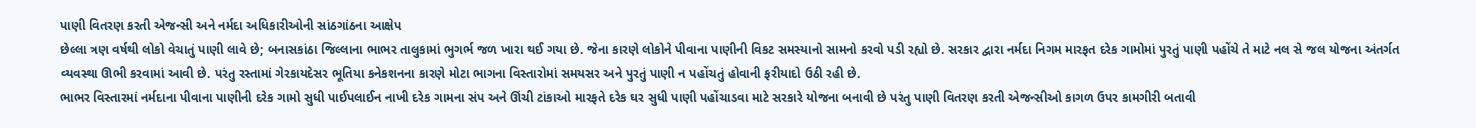પાણી વિતરણ કરતી એજન્સી અને નર્મદા અધિકારીઓની સાંઠગાંઠના આક્ષેપ
છેલ્લા ત્રણ વર્ષથી લોકો વેચાતું પાણી લાવે છે; બનાસકાંઠા જિલ્લાના ભાભર તાલુકામાં ભુગર્ભ જળ ખારા થઈ ગયા છે. જેના કારણે લોકોને પીવાના પાણીની વિકટ સમસ્યાનો સામનો કરવો પડી રહ્યો છે. સરકાર દ્વારા નર્મદા નિગમ મારફત દરેક ગામોમાં પુરતું પાણી પહોંચે તે માટે નલ સે જલ યોજના અંતર્ગત વ્યવસ્થા ઊભી કરવામાં આવી છે. પરંતુ રસ્તામાં ગેરકાયદેસર ભૂતિયા કનેકશનના કારણે મોટા ભાગના વિસ્તારોમાં સમયસર અને પુરતું પાણી ન પહોંચતું હોવાની ફરીયાદો ઉઠી રહી છે.
ભાભર વિસ્તારમાં નર્મદાના પીવાના પાણીની દરેક ગામો સુધી પાઈપલાઈન નાખી દરેક ગામના સંપ અને ઊંચી ટાંકાઓ મારફતે દરેક ઘર સુધી પાણી પહોંચાડવા માટે સરકારે યોજના બનાવી છે પરંતુ પાણી વિતરણ કરતી એજન્સીઓ કાગળ ઉપર કામગીરી બતાવી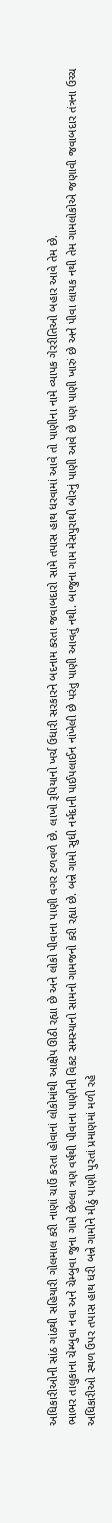અધિકારીઓની સાંઠ ગાંઠથી સહિયારી ગોલમાલ કરી નાણાં ચાઉં કરતા હોવાનાં લોકોમાંથી આક્ષેપ ઊઠી રહ્યા છે અને લોકો પીવાના પાણી વગર ટળવળે છે. લાખો રૂપિયાનો ખર્ચ ઉધારી સરકારને બદનામ કરતા જવાબદારો સામે તપાસ હાથ ધરવામાં આવે તો પાણીના નામે વ્યાપક ગેરરીતિઓ બહાર આવે તેમ છે.
ભાભર તાલુકાના ચેમ્બુવા નવા અને ચેમ્બુવા જુના ગામે છેલ્લા ત્રણ વર્ષથી પીવાના પાણીની વિકટ સમસ્યાનો સામનો ગામજનો કરી રહ્યા છે. બન્ને ગામો સુધી નર્મદાની પાઈપલાઈન નાંખેલી છે પરંતુ પાણી આવતું નથી. બાજુના ગામ મેસપુરાથી બોરનું પાણી આવે છે પણ પાણી ખારું છે અને પીવા લાયક નથી તેમ ગામલોકોએ જણાવી જવાબદાર તંત્રના ઉચ્ચ અધિકારીઓ સ્થળ ઉપર તપાસ હાથ ધરી બન્ને ગામોને મીઠું પાણી પુરતાં પ્રમાણમાં મળી રહે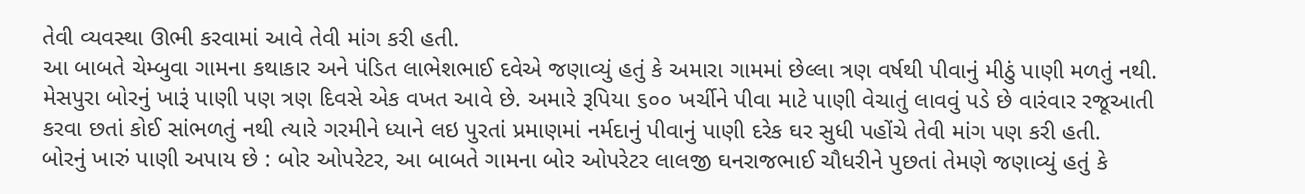તેવી વ્યવસ્થા ઊભી કરવામાં આવે તેવી માંગ કરી હતી.
આ બાબતે ચેમ્બુવા ગામના કથાકાર અને પંડિત લાભેશભાઈ દવેએ જણાવ્યું હતું કે અમારા ગામમાં છેલ્લા ત્રણ વર્ષથી પીવાનું મીઠું પાણી મળતું નથી. મેસપુરા બોરનું ખારૂં પાણી પણ ત્રણ દિવસે એક વખત આવે છે. અમારે રૂપિયા ૬૦૦ ખર્ચીને પીવા માટે પાણી વેચાતું લાવવું પડે છે વારંવાર રજૂઆતી કરવા છતાં કોઈ સાંભળતું નથી ત્યારે ગરમીને ધ્યાને લઇ પુરતાં પ્રમાણમાં નર્મદાનું પીવાનું પાણી દરેક ઘર સુધી પહોંચે તેવી માંગ પણ કરી હતી.
બોરનું ખારું પાણી અપાય છે : બોર ઓપરેટર, આ બાબતે ગામના બોર ઓપરેટર લાલજી ઘનરાજભાઈ ચૌધરીને પુછતાં તેમણે જણાવ્યું હતું કે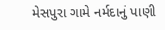મેસપુરા ગામે નર્મદાનું પાણી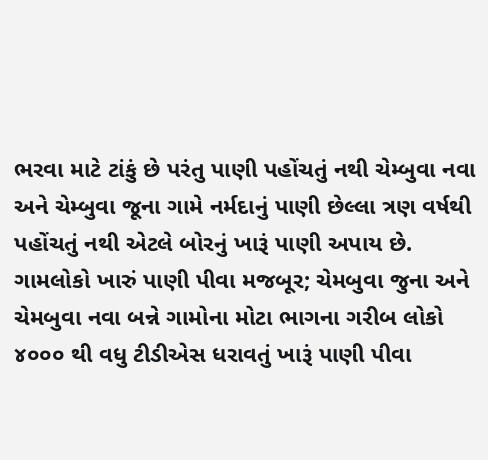ભરવા માટે ટાંકું છે પરંતુ પાણી પહોંચતું નથી ચેમ્બુવા નવા અને ચેમ્બુવા જૂના ગામે નર્મદાનું પાણી છેલ્લા ત્રણ વર્ષથી પહોંચતું નથી એટલે બોરનું ખારૂં પાણી અપાય છે.
ગામલોકો ખારું પાણી પીવા મજબૂર; ચેમબુવા જુના અને ચેમબુવા નવા બન્ને ગામોના મોટા ભાગના ગરીબ લોકો ૪૦૦૦ થી વધુ ટીડીએસ ધરાવતું ખારૂં પાણી પીવા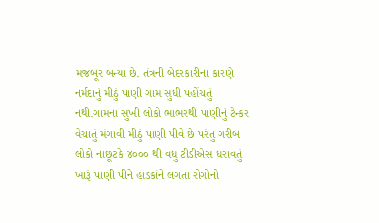મજબૂર બન્યા છે. તંત્રની બેદરકારીના કારણે નર્મદાનું મીઠું પાણી ગામ સુધી પહોંચતું નથી.ગામના સુખી લોકો ભાભરથી પાણીનું ટેન્કર વેચાતું મંગાવી મીઠું પાણી પીવે છે પરંતુ ગરીબ લોકો નાછૂટકે ૪૦૦૦ થી વધુ ટીડીએસ ધરાવતું ખારૂં પાણી પીને હાડકાંને લગતા રોગોનો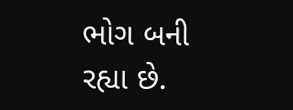ભોગ બની રહ્યા છે.